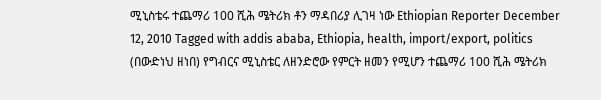ሚኒስቴሩ ተጨማሪ 100 ሺሕ ሜትሪክ ቶን ማዳበሪያ ሊገዛ ነው Ethiopian Reporter December 12, 2010 Tagged with addis ababa, Ethiopia, health, import/export, politics (በውድነህ ዘነበ) የግብርና ሚኒስቴር ለዘንድሮው የምርት ዘመን የሚሆን ተጨማሪ 100 ሺሕ ሜትሪክ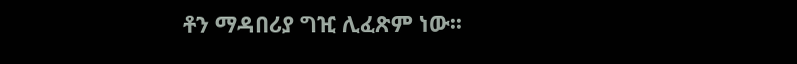ቶን ማዳበሪያ ግዢ ሊፈጽም ነው፡፡